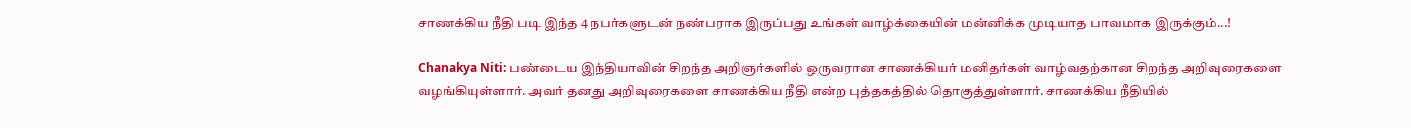சாணக்கிய நீதி படி இந்த 4 நபர்களுடன் நண்பராக இருப்பது உங்கள் வாழ்க்கையின் மன்னிக்க முடியாத பாவமாக இருக்கும்...!

Chanakya Niti: பண்டைய இந்தியாவின் சிறந்த அறிஞர்களில் ஒருவரான சாணக்கியர் மனிதர்கள் வாழ்வதற்கான சிறந்த அறிவுரைகளை வழங்கியுள்ளார். அவர் தனது அறிவுரைகளை சாணக்கிய நீதி என்ற புத்தகத்தில் தொகுத்துள்ளார். சாணக்கிய நீதியில்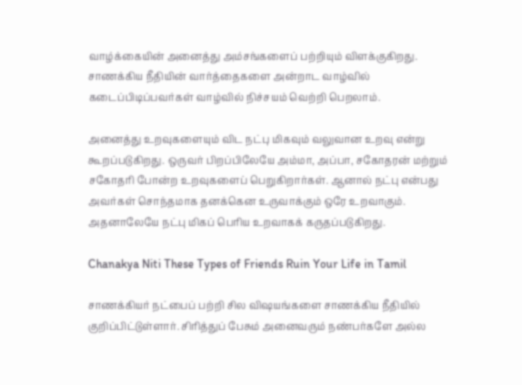வாழ்க்கையின் அனைத்து அம்சங்களைப் பற்றியும் விளக்குகிறது. சாணக்கிய நீதியின் வார்த்தைகளை அன்றாட வாழ்வில் கடைப்பிடிப்பவர்கள் வாழ்வில் நிச்சயம் வெற்றி பெறலாம்.

அனைத்து உறவுகளையும் விட நட்பு மிகவும் வலுவான உறவு என்று கூறப்படுகிறது. ஒருவர் பிறப்பிலேயே அம்மா, அப்பா, சகோதரன் மற்றும் சகோதரி போன்ற உறவுகளைப் பெறுகிறார்கள். ஆனால் நட்பு என்பது அவர்கள் சொந்தமாக தனக்கென உருவாக்கும் ஒரே உறவாகும். அதனாலேயே நட்பு மிகப் பெரிய உறவாகக் கருதப்படுகிறது.

Chanakya Niti These Types of Friends Ruin Your Life in Tamil

சாணக்கியர் நட்பைப் பற்றி சில விஷயங்களை சாணக்கிய நீதியில் குறிப்பிட்டுள்ளார். சிரித்துப் பேசும் அனைவரும் நண்பர்களே அல்ல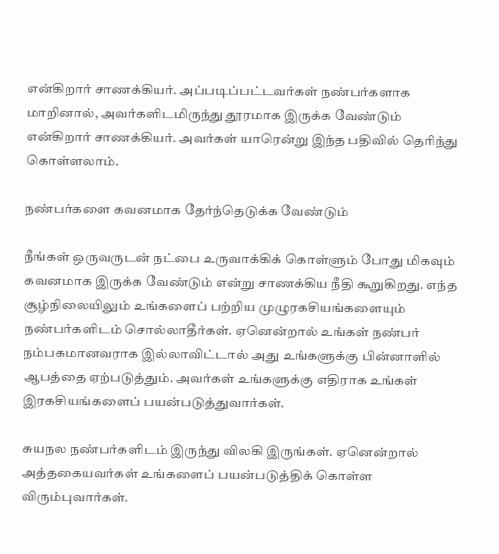என்கிறார் சாணக்கியர். அப்படிப்பட்டவர்கள் நண்பர்களாக மாறினால், அவர்களிடமிருந்து தூரமாக இருக்க வேண்டும் என்கிறார் சாணக்கியர். அவர்கள் யாரென்று இந்த பதிவில் தெரிந்து கொள்ளலாம்.

நண்பர்களை கவனமாக தேர்ந்தெடுக்க வேண்டும்

நீங்கள் ஒருவருடன் நட்பை உருவாக்கிக் கொள்ளும் போது மிகவும் கவனமாக இருக்க வேண்டும் என்று சாணக்கிய நீதி கூறுகிறது. எந்த சூழ்நிலையிலும் உங்களைப் பற்றிய முழுரகசியங்களையும் நண்பர்களிடம் சொல்லாதீர்கள். ஏனென்றால் உங்கள் நண்பர் நம்பகமானவராக இல்லாவிட்டால் அது உங்களுக்கு பின்னாளில் ஆபத்தை ஏற்படுத்தும். அவர்கள் உங்களுக்கு எதிராக உங்கள் இரகசியங்களைப் பயன்படுத்துவார்கள்.

சுயநல நண்பர்களிடம் இருந்து விலகி இருங்கள். ஏனென்றால் அத்தகையவர்கள் உங்களைப் பயன்படுத்திக் கொள்ள விரும்புவார்கள்.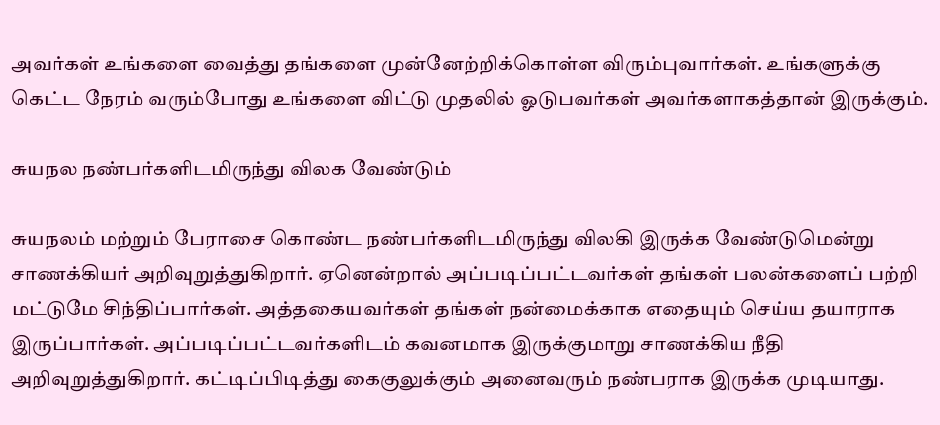அவர்கள் உங்களை வைத்து தங்களை முன்னேற்றிக்கொள்ள விரும்புவார்கள். உங்களுக்கு கெட்ட நேரம் வரும்போது உங்களை விட்டு முதலில் ஓடுபவர்கள் அவர்களாகத்தான் இருக்கும்.

சுயநல நண்பர்களிடமிருந்து விலக வேண்டும்

சுயநலம் மற்றும் பேராசை கொண்ட நண்பர்களிடமிருந்து விலகி இருக்க வேண்டுமென்று சாணக்கியர் அறிவுறுத்துகிறார். ஏனென்றால் அப்படிப்பட்டவர்கள் தங்கள் பலன்களைப் பற்றி மட்டுமே சிந்திப்பார்கள். அத்தகையவர்கள் தங்கள் நன்மைக்காக எதையும் செய்ய தயாராக இருப்பார்கள். அப்படிப்பட்டவர்களிடம் கவனமாக இருக்குமாறு சாணக்கிய நீதி அறிவுறுத்துகிறார். கட்டிப்பிடித்து கைகுலுக்கும் அனைவரும் நண்பராக இருக்க முடியாது.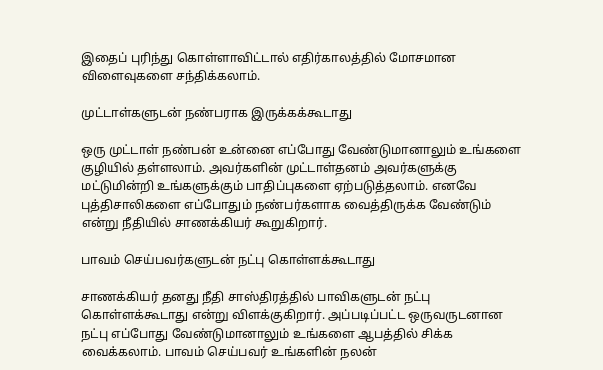இதைப் புரிந்து கொள்ளாவிட்டால் எதிர்காலத்தில் மோசமான விளைவுகளை சந்திக்கலாம்.

முட்டாள்களுடன் நண்பராக இருக்கக்கூடாது

ஒரு முட்டாள் நண்பன் உன்னை எப்போது வேண்டுமானாலும் உங்களை குழியில் தள்ளலாம். அவர்களின் முட்டாள்தனம் அவர்களுக்கு மட்டுமின்றி உங்களுக்கும் பாதிப்புகளை ஏற்படுத்தலாம். எனவே புத்திசாலிகளை எப்போதும் நண்பர்களாக வைத்திருக்க வேண்டும் என்று நீதியில் சாணக்கியர் கூறுகிறார்.

பாவம் செய்பவர்களுடன் நட்பு கொள்ளக்கூடாது

சாணக்கியர் தனது நீதி சாஸ்திரத்தில் பாவிகளுடன் நட்பு கொள்ளக்கூடாது என்று விளக்குகிறார். அப்படிப்பட்ட ஒருவருடனான நட்பு எப்போது வேண்டுமானாலும் உங்களை ஆபத்தில் சிக்க வைக்கலாம். பாவம் செய்பவர் உங்களின் நலன்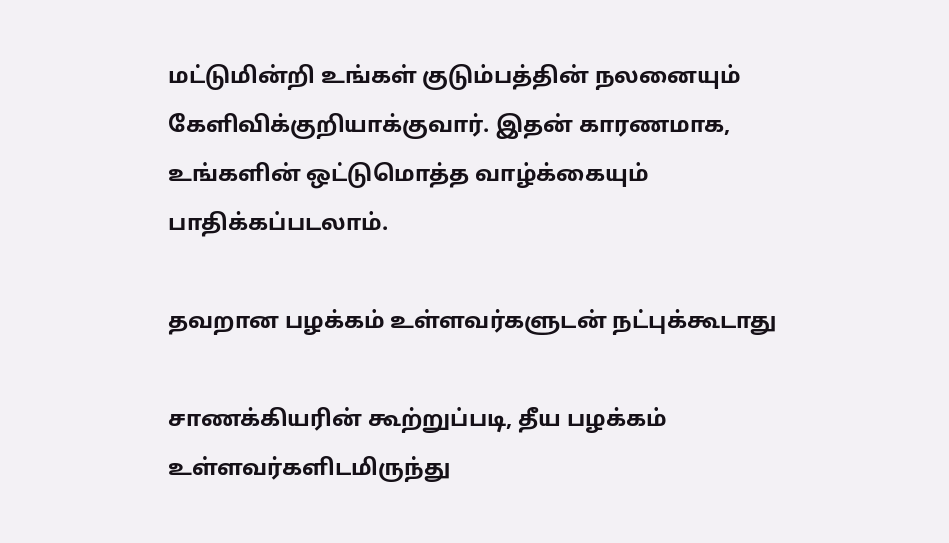மட்டுமின்றி உங்கள் குடும்பத்தின் நலனையும் கேளிவிக்குறியாக்குவார். இதன் காரணமாக, உங்களின் ஒட்டுமொத்த வாழ்க்கையும் பாதிக்கப்படலாம்.

தவறான பழக்கம் உள்ளவர்களுடன் நட்புக்கூடாது

சாணக்கியரின் கூற்றுப்படி, தீய பழக்கம் உள்ளவர்களிடமிருந்து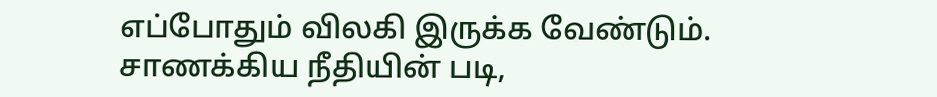எப்போதும் விலகி இருக்க வேண்டும். சாணக்கிய நீதியின் படி,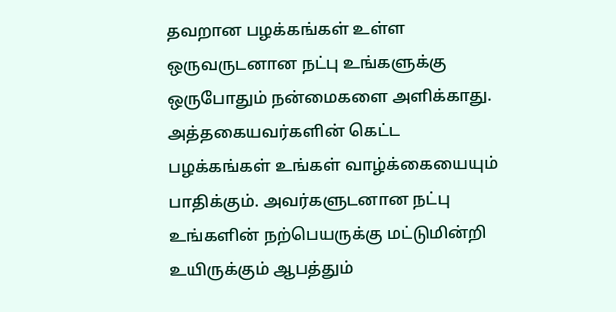தவறான பழக்கங்கள் உள்ள ஒருவருடனான நட்பு உங்களுக்கு ஒருபோதும் நன்மைகளை அளிக்காது. அத்தகையவர்களின் கெட்ட பழக்கங்கள் உங்கள் வாழ்க்கையையும் பாதிக்கும். அவர்களுடனான நட்பு உங்களின் நற்பெயருக்கு மட்டுமின்றி உயிருக்கும் ஆபத்தும்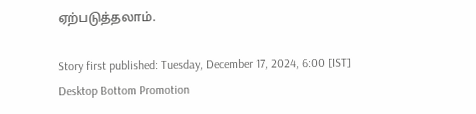ஏற்படுத்தலாம்.

Story first published: Tuesday, December 17, 2024, 6:00 [IST]
Desktop Bottom Promotion